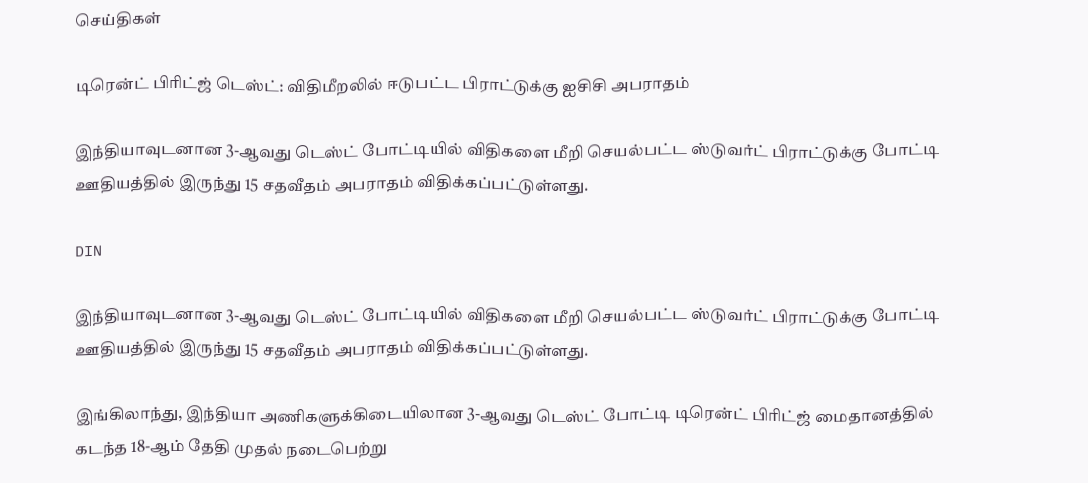செய்திகள்

டிரென்ட் பிரிட்ஜ் டெஸ்ட்: விதிமீறலில் ஈடுபட்ட பிராட்டுக்கு ஐசிசி அபராதம்

இந்தியாவுடனான 3-ஆவது டெஸ்ட் போட்டியில் விதிகளை மீறி செயல்பட்ட ஸ்டுவர்ட் பிராட்டுக்கு போட்டி ஊதியத்தில் இருந்து 15 சதவீதம் அபராதம் விதிக்கப்பட்டுள்ளது.

DIN

இந்தியாவுடனான 3-ஆவது டெஸ்ட் போட்டியில் விதிகளை மீறி செயல்பட்ட ஸ்டுவர்ட் பிராட்டுக்கு போட்டி ஊதியத்தில் இருந்து 15 சதவீதம் அபராதம் விதிக்கப்பட்டுள்ளது.

இங்கிலாந்து, இந்தியா அணிகளுக்கிடையிலான 3-ஆவது டெஸ்ட் போட்டி டிரென்ட் பிரிட்ஜ் மைதானத்தில் கடந்த 18-ஆம் தேதி முதல் நடைபெற்று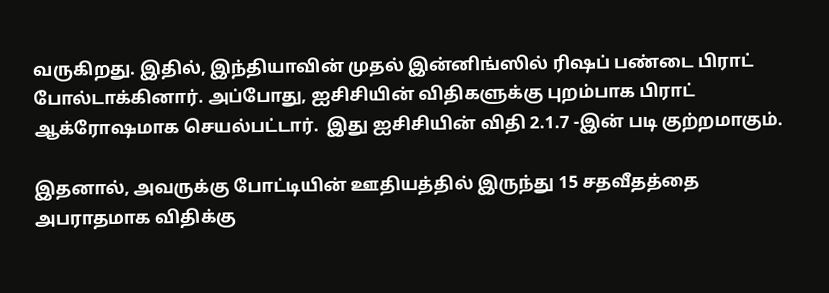வருகிறது. இதில், இந்தியாவின் முதல் இன்னிங்ஸில் ரிஷப் பண்டை பிராட் போல்டாக்கினார். அப்போது, ஐசிசியின் விதிகளுக்கு புறம்பாக பிராட் ஆக்ரோஷமாக செயல்பட்டார்.  இது ஐசிசியின் விதி 2.1.7 -இன் படி குற்றமாகும்.

இதனால், அவருக்கு போட்டியின் ஊதியத்தில் இருந்து 15 சதவீதத்தை அபராதமாக விதிக்கு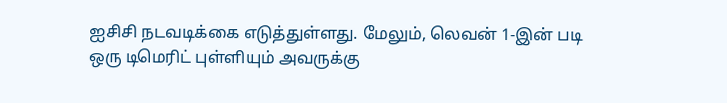ஐசிசி நடவடிக்கை எடுத்துள்ளது. மேலும், லெவன் 1-இன் படி ஒரு டிமெரிட் புள்ளியும் அவருக்கு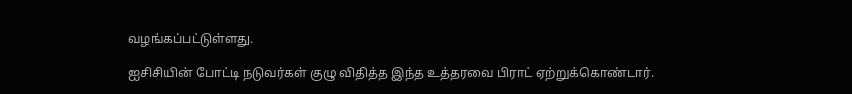வழங்கப்பட்டுள்ளது.

ஐசிசியின் போட்டி நடுவர்கள் குழு விதித்த இந்த உத்தரவை பிராட் ஏற்றுக்கொண்டார்.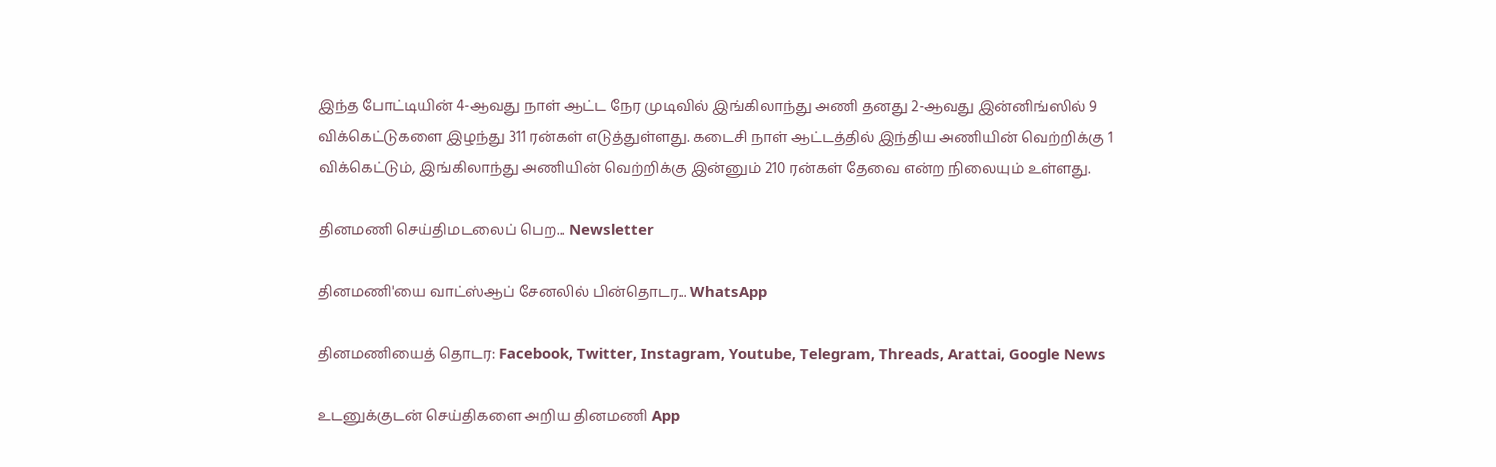இந்த போட்டியின் 4-ஆவது நாள் ஆட்ட நேர முடிவில் இங்கிலாந்து அணி தனது 2-ஆவது இன்னிங்ஸில் 9 விக்கெட்டுகளை இழந்து 311 ரன்கள் எடுத்துள்ளது. கடைசி நாள் ஆட்டத்தில் இந்திய அணியின் வெற்றிக்கு 1 விக்கெட்டும், இங்கிலாந்து அணியின் வெற்றிக்கு இன்னும் 210 ரன்கள் தேவை என்ற நிலையும் உள்ளது.

தினமணி செய்திமடலைப் பெற... Newsletter

தினமணி'யை வாட்ஸ்ஆப் சேனலில் பின்தொடர... WhatsApp

தினமணியைத் தொடர: Facebook, Twitter, Instagram, Youtube, Telegram, Threads, Arattai, Google News

உடனுக்குடன் செய்திகளை அறிய தினமணி App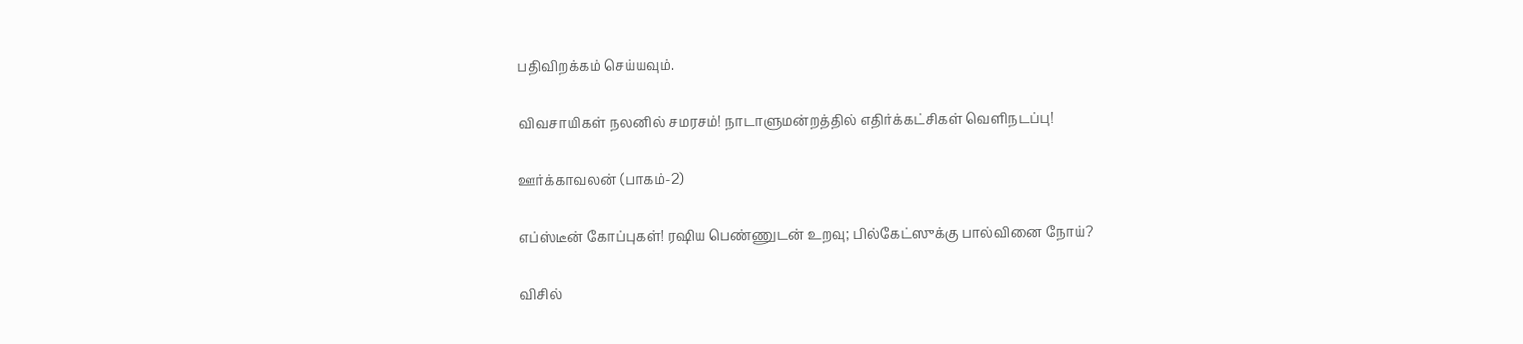பதிவிறக்கம் செய்யவும்.

விவசாயிகள் நலனில் சமரசம்! நாடாளுமன்றத்தில் எதிர்க்கட்சிகள் வெளிநடப்பு!

ஊர்க்காவலன் (பாகம்-2)

எப்ஸ்டீன் கோப்புகள்! ரஷிய பெண்ணுடன் உறவு; பில்கேட்ஸுக்கு பால்வினை நோய்?

விசில்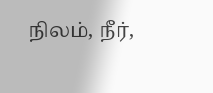நிலம், நீர்,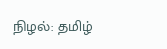நிழல்: தமிழ்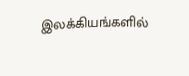இலக்கியங்களில்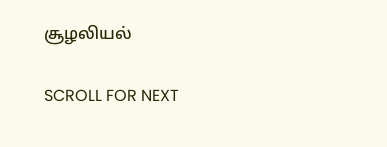சூழலியல்

SCROLL FOR NEXT